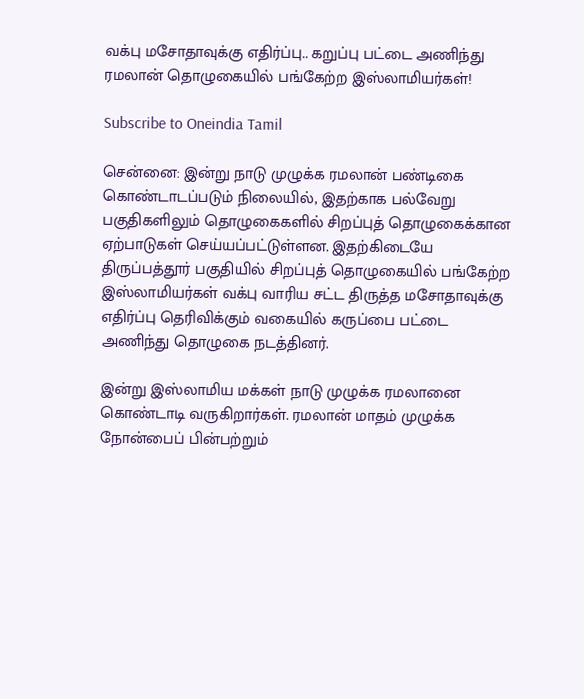வக்பு மசோதாவுக்கு எதிர்ப்பு.. கறுப்பு பட்டை அணிந்து ரமலான் தொழுகையில் பங்கேற்ற இஸ்லாமியர்கள்!

Subscribe to Oneindia Tamil

சென்னை: இன்று நாடு முழுக்க ரமலான் பண்டிகை கொண்டாடப்படும் நிலையில், இதற்காக பல்வேறு பகுதிகளிலும் தொழுகைகளில் சிறப்புத் தொழுகைக்கான ஏற்பாடுகள் செய்யப்பட்டுள்ளன. இதற்கிடையே திருப்பத்தூர் பகுதியில் சிறப்புத் தொழுகையில் பங்கேற்ற இஸ்லாமியர்கள் வக்பு வாரிய சட்ட திருத்த மசோதாவுக்கு எதிர்ப்பு தெரிவிக்கும் வகையில் கருப்பை பட்டை அணிந்து தொழுகை நடத்தினர்.

இன்று இஸ்லாமிய மக்கள் நாடு முழுக்க ரமலானை கொண்டாடி வருகிறார்கள். ரமலான் மாதம் முழுக்க நோன்பைப் பின்பற்றும்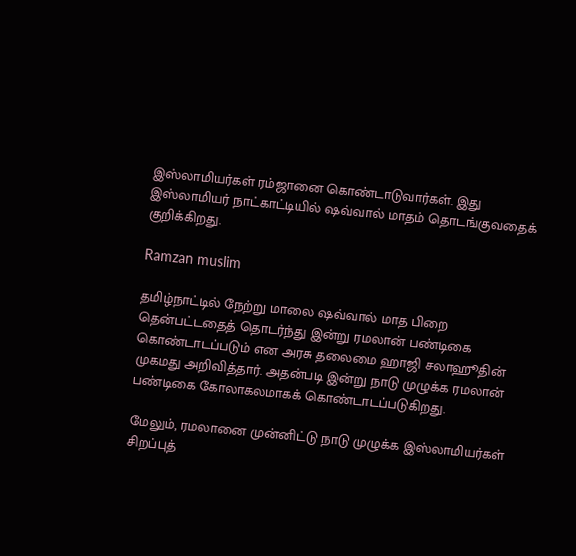இஸ்லாமியர்கள் ரம்ஜானை கொண்டாடுவார்கள். இது இஸ்லாமியர் நாட்காட்டியில் ஷவ்வால் மாதம் தொடங்குவதைக் குறிக்கிறது.

Ramzan muslim

தமிழ்நாட்டில் நேற்று மாலை ஷவ்வால் மாத பிறை தென்பட்டதைத் தொடர்ந்து இன்று ரமலான் பண்டிகை கொண்டாடப்படும் என அரசு தலைமை ஹாஜி சலாஹூதின் முகமது அறிவித்தார். அதன்படி இன்று நாடு முழுக்க ரமலான் பண்டிகை கோலாகலமாகக் கொண்டாடப்படுகிறது.

மேலும், ரமலானை முன்னிட்டு நாடு முழுக்க இஸ்லாமியர்கள் சிறப்புத்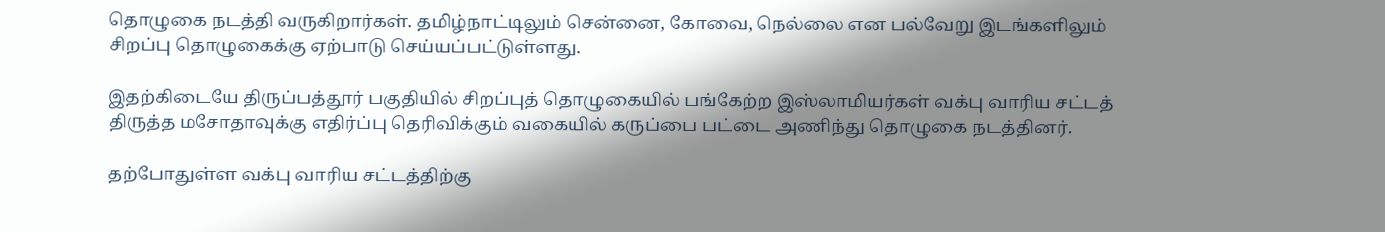தொழுகை நடத்தி வருகிறார்கள். தமிழ்நாட்டிலும் சென்னை, கோவை, நெல்லை என பல்வேறு இடங்களிலும் சிறப்பு தொழுகைக்கு ஏற்பாடு செய்யப்பட்டுள்ளது.

இதற்கிடையே திருப்பத்தூர் பகுதியில் சிறப்புத் தொழுகையில் பங்கேற்ற இஸ்லாமியர்கள் வக்பு வாரிய சட்டத் திருத்த மசோதாவுக்கு எதிர்ப்பு தெரிவிக்கும் வகையில் கருப்பை பட்டை அணிந்து தொழுகை நடத்தினர்.

தற்போதுள்ள வக்பு வாரிய சட்டத்திற்கு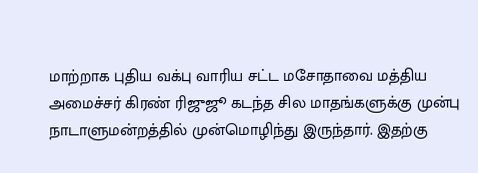மாற்றாக புதிய வக்பு வாரிய சட்ட மசோதாவை மத்திய அமைச்சர் கிரண் ரிஜுஜூ கடந்த சில மாதங்களுக்கு முன்பு நாடாளுமன்றத்தில் முன்மொழிந்து இருந்தார். இதற்கு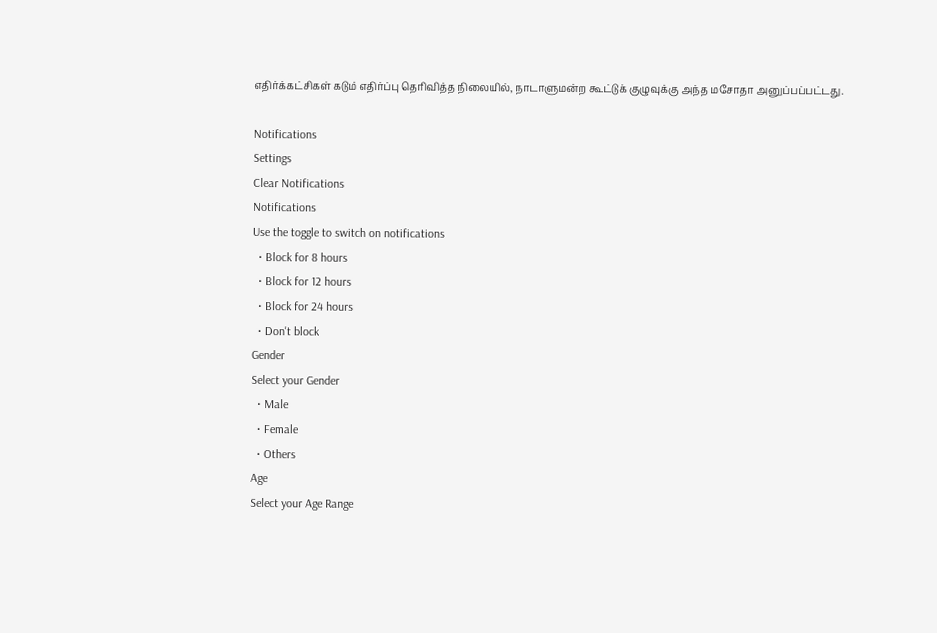எதிர்க்கட்சிகள் கடும் எதிர்ப்பு தெரிவித்த நிலையில், நாடாளுமன்ற கூட்டுக் குழுவுக்கு அந்த மசோதா அனுப்பப்பட்டது.

Notifications
Settings
Clear Notifications
Notifications
Use the toggle to switch on notifications
  • Block for 8 hours
  • Block for 12 hours
  • Block for 24 hours
  • Don't block
Gender
Select your Gender
  • Male
  • Female
  • Others
Age
Select your Age Range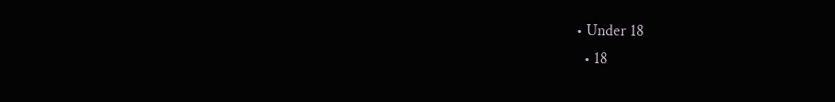• Under 18
  • 18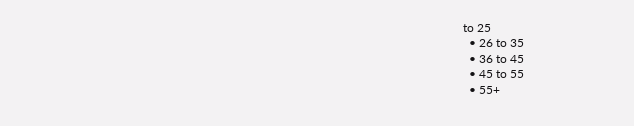to 25
  • 26 to 35
  • 36 to 45
  • 45 to 55
  • 55+